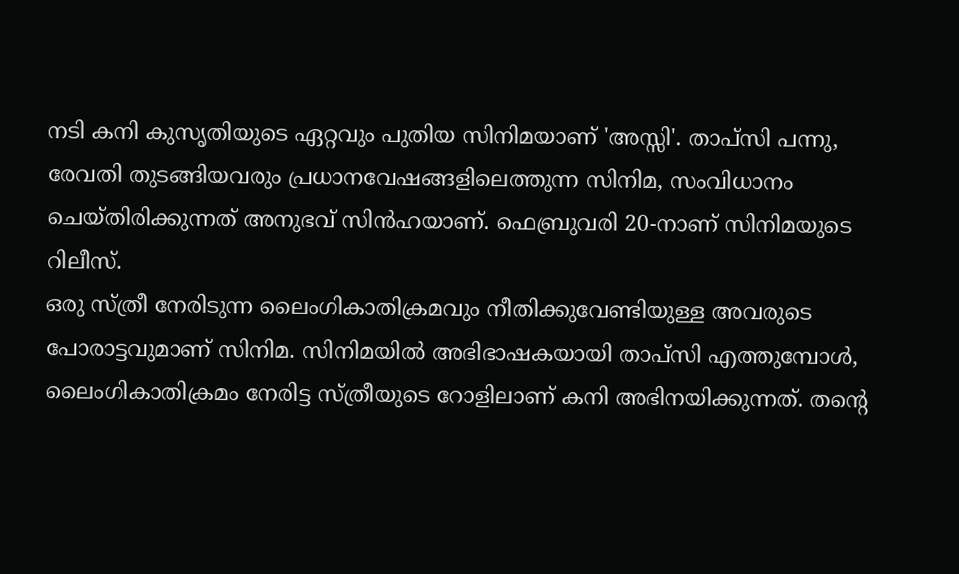നടി കനി കുസൃതിയുടെ ഏറ്റവും പുതിയ സിനിമയാണ് 'അസ്സി'. താപ്സി പന്നു, രേവതി തുടങ്ങിയവരും പ്രധാനവേഷങ്ങളിലെത്തുന്ന സിനിമ, സംവിധാനം ചെയ്തിരിക്കുന്നത് അനുഭവ് സിൻഹയാണ്. ഫെബ്രുവരി 20-നാണ് സിനിമയുടെ റിലീസ്.
ഒരു സ്ത്രീ നേരിടുന്ന ലൈംഗികാതിക്രമവും നീതിക്കുവേണ്ടിയുള്ള അവരുടെ പോരാട്ടവുമാണ് സിനിമ. സിനിമയിൽ അഭിഭാഷകയായി താപ്സി എത്തുമ്പോൾ, ലൈംഗികാതിക്രമം നേരിട്ട സ്ത്രീയുടെ റോളിലാണ് കനി അഭിനയിക്കുന്നത്. തന്റെ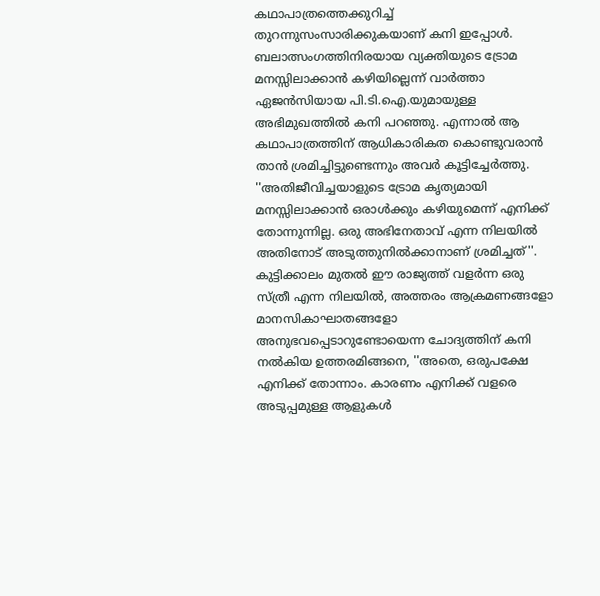കഥാപാത്രത്തെക്കുറിച്ച് തുറന്നുസംസാരിക്കുകയാണ് കനി ഇപ്പോൾ.
ബലാത്സംഗത്തിനിരയായ വ്യക്തിയുടെ ട്രോമ മനസ്സിലാക്കാൻ കഴിയില്ലെന്ന് വാർത്താ ഏജൻസിയായ പി.ടി.ഐ.യുമായുള്ള അഭിമുഖത്തിൽ കനി പറഞ്ഞു. എന്നാൽ ആ കഥാപാത്രത്തിന് ആധികാരികത കൊണ്ടുവരാൻ താൻ ശ്രമിച്ചിട്ടുണ്ടെന്നും അവർ കൂട്ടിച്ചേർത്തു.
''അതിജീവിച്ചയാളുടെ ട്രോമ കൃത്യമായി മനസ്സിലാക്കാൻ ഒരാൾക്കും കഴിയുമെന്ന് എനിക്ക് തോന്നുന്നില്ല. ഒരു അഭിനേതാവ് എന്ന നിലയിൽ അതിനോട് അടുത്തുനിൽക്കാനാണ് ശ്രമിച്ചത്''.
കുട്ടിക്കാലം മുതൽ ഈ രാജ്യത്ത് വളർന്ന ഒരു സ്ത്രീ എന്ന നിലയിൽ, അത്തരം ആക്രമണങ്ങളോ മാനസികാഘാതങ്ങളോ അനുഭവപ്പെടാറുണ്ടോയെന്ന ചോദ്യത്തിന് കനി നൽകിയ ഉത്തരമിങ്ങനെ, ''അതെ, ഒരുപക്ഷേ എനിക്ക് തോന്നാം. കാരണം എനിക്ക് വളരെ അടുപ്പമുള്ള ആളുകൾ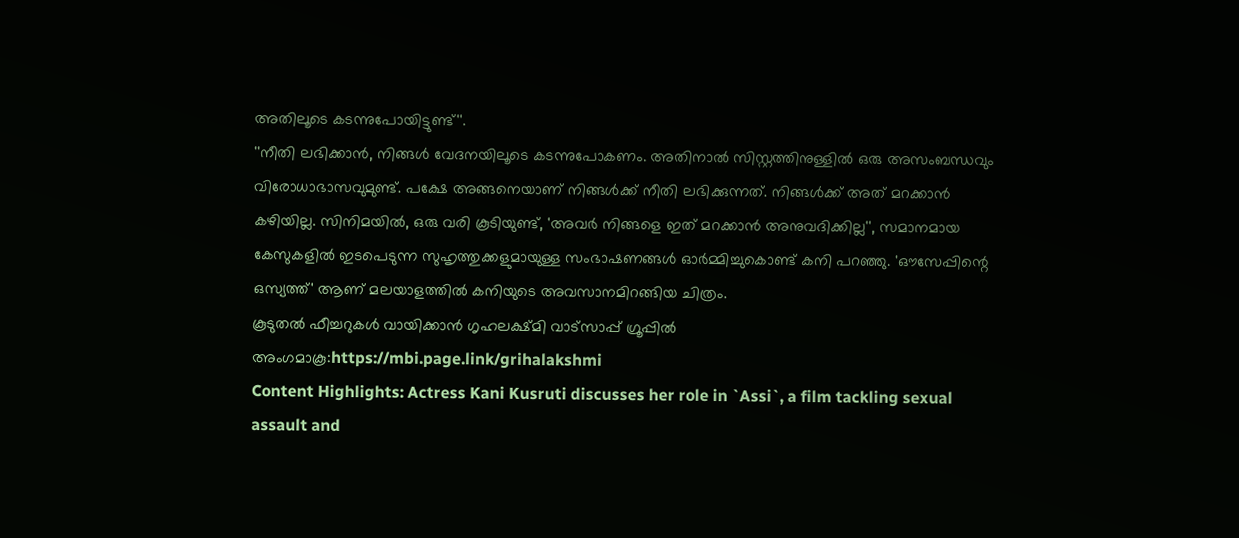അതിലൂടെ കടന്നുപോയിട്ടുണ്ട്''.
''നീതി ലഭിക്കാൻ, നിങ്ങൾ വേദനയിലൂടെ കടന്നുപോകണം. അതിനാൽ സിസ്റ്റത്തിനുള്ളിൽ ഒരു അസംബന്ധവും വിരോധാഭാസവുമുണ്ട്. പക്ഷേ അങ്ങനെയാണ് നിങ്ങൾക്ക് നീതി ലഭിക്കുന്നത്. നിങ്ങൾക്ക് അത് മറക്കാൻ കഴിയില്ല. സിനിമയിൽ, ഒരു വരി കൂടിയുണ്ട്, 'അവർ നിങ്ങളെ ഇത് മറക്കാൻ അനുവദിക്കില്ല'', സമാനമായ കേസുകളിൽ ഇടപെടുന്ന സുഹൃത്തുക്കളുമായുള്ള സംഭാഷണങ്ങൾ ഓർമ്മിച്ചുകൊണ്ട് കനി പറഞ്ഞു. 'ഔസേപ്പിന്റെ ഒസ്യത്ത്' ആണ് മലയാളത്തിൽ കനിയുടെ അവസാനമിറങ്ങിയ ചിത്രം.
കൂടുതൽ ഫീച്ചറുകൾ വായിക്കാൻ ഗൃഹലക്ഷ്മി വാട്സാപ്പ് ഗ്രൂപ്പിൽ അംഗമാകൂ:https://mbi.page.link/grihalakshmi
Content Highlights: Actress Kani Kusruti discusses her role in `Assi`, a film tackling sexual assault and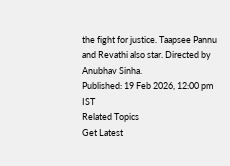the fight for justice. Taapsee Pannu and Revathi also star. Directed by Anubhav Sinha.
Published: 19 Feb 2026, 12:00 pm IST
Related Topics
Get Latest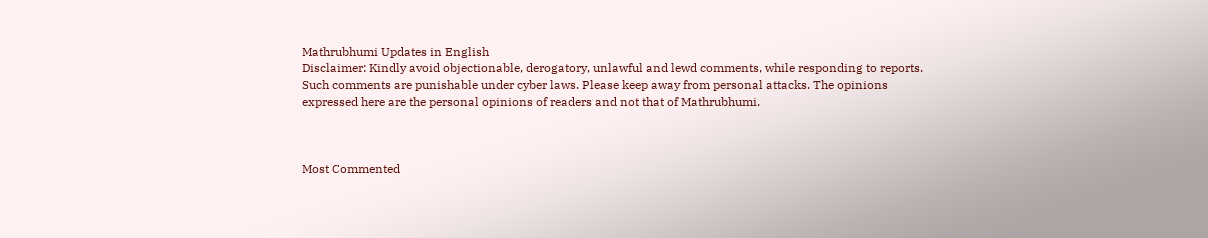Mathrubhumi Updates in English
Disclaimer: Kindly avoid objectionable, derogatory, unlawful and lewd comments, while responding to reports. Such comments are punishable under cyber laws. Please keep away from personal attacks. The opinions expressed here are the personal opinions of readers and not that of Mathrubhumi.



Most Commented